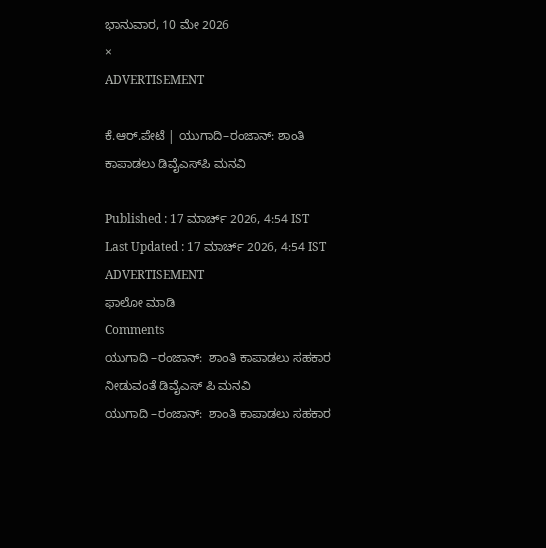ಭಾನುವಾರ, 10 ಮೇ 2026
×
ADVERTISEMENT

ಕೆ.ಆರ್.ಪೇಟೆ | ಯುಗಾದಿ–ರಂಜಾನ್: ಶಾಂತಿ ಕಾಪಾಡಲು ಡಿವೈಎಸ್‌ಪಿ ಮನವಿ

Published : 17 ಮಾರ್ಚ್ 2026, 4:54 IST
Last Updated : 17 ಮಾರ್ಚ್ 2026, 4:54 IST
ADVERTISEMENT
ಫಾಲೋ ಮಾಡಿ
Comments
ಯುಗಾದಿ –ರಂಜಾನ್:  ಶಾಂತಿ ಕಾಪಾಡಲು ಸಹಕಾರ ನೀಡುವಂತೆ ಡಿವೈಎಸ್ ಪಿ ಮನವಿ
ಯುಗಾದಿ –ರಂಜಾನ್:  ಶಾಂತಿ ಕಾಪಾಡಲು ಸಹಕಾರ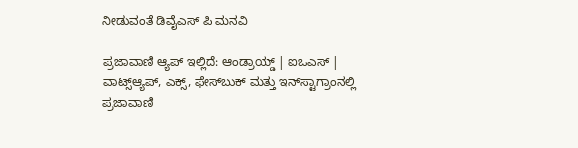ನೀಡುವಂತೆ ಡಿವೈಎಸ್ ಪಿ ಮನವಿ

ಪ್ರಜಾವಾಣಿ ಆ್ಯಪ್ ಇಲ್ಲಿದೆ: ಆಂಡ್ರಾಯ್ಡ್ | ಐಒಎಸ್ | ವಾಟ್ಸ್ಆ್ಯಪ್, ಎಕ್ಸ್, ಫೇಸ್‌ಬುಕ್ ಮತ್ತು ಇನ್‌ಸ್ಟಾಗ್ರಾಂನಲ್ಲಿ ಪ್ರಜಾವಾಣಿ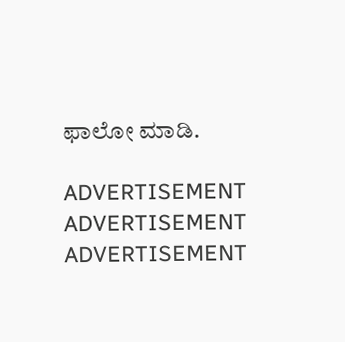ಫಾಲೋ ಮಾಡಿ.

ADVERTISEMENT
ADVERTISEMENT
ADVERTISEMENT